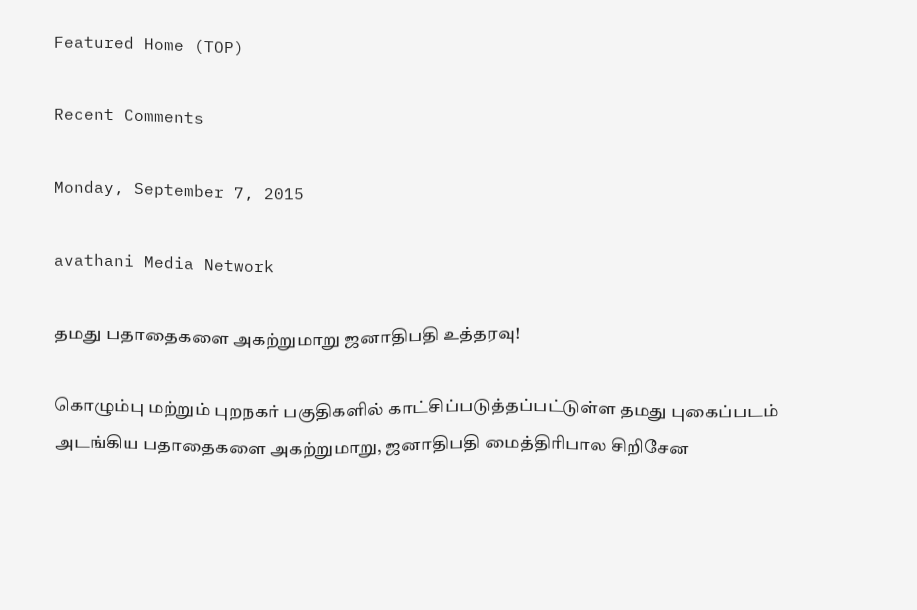Featured Home (TOP)

Recent Comments

Monday, September 7, 2015

avathani Media Network

தமது பதாதைகளை அகற்றுமாறு ஜனாதிபதி உத்தரவு!

கொழும்பு மற்றும் புறநகர் பகுதிகளில் காட்சிப்படுத்தப்பட்டுள்ள தமது புகைப்படம் அடங்கிய பதாதைகளை அகற்றுமாறு, ஜனாதிபதி மைத்திரிபால சிறிசேன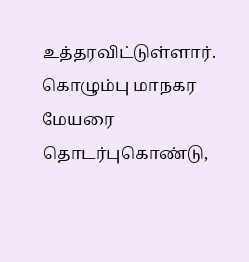உத்தரவிட்டுள்ளார்.
கொழும்பு மாநகர மேயரை தொடர்புகொண்டு,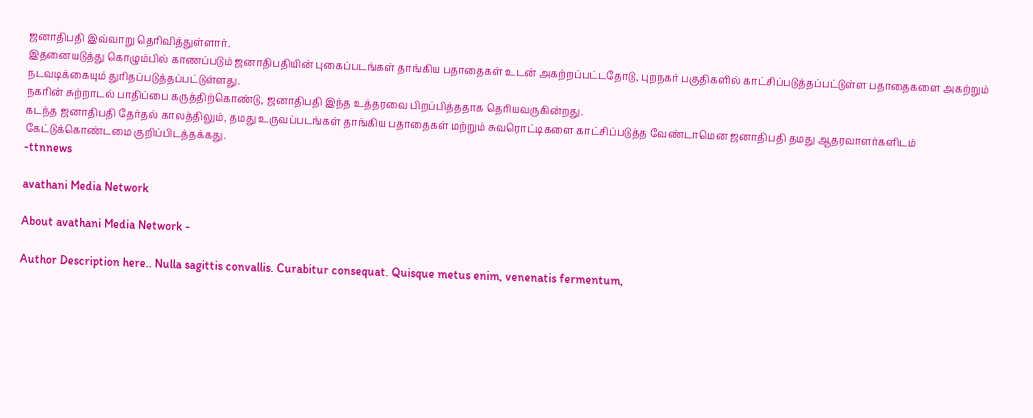ஜனாதிபதி இவ்வாறு தெரிவித்துள்ளார்.
இதனையடுத்து கொழும்பில் காணப்படும் ஜனாதிபதியின் புகைப்படங்கள் தாங்கிய பதாதைகள் உடன் அகற்றப்பட்டதோடு, புறநகர் பகுதிகளில் காட்சிப்படுத்தப்பட்டுள்ள பதாதைகளை அகற்றும் நடவடிக்கையும் துரிதப்படுத்தப்பட்டுள்ளது.
நகரின் சுற்றாடல் பாதிப்பை கருத்திற்கொண்டு, ஜனாதிபதி இந்த உத்தரவை பிறப்பித்ததாக தெரியவருகின்றது.
கடந்த ஜனாதிபதி தேர்தல் காலத்திலும், தமது உருவப்படங்கள் தாங்கிய பதாதைகள் மற்றும் சுவரொட்டிகளை காட்சிப்படுத்த வேண்டாமென ஜனாதிபதி தமது ஆதரவாளர்களிடம் கேட்டுக்கொண்டமை குறிப்பிடத்தக்கது.
-ttnnews

avathani Media Network

About avathani Media Network -

Author Description here.. Nulla sagittis convallis. Curabitur consequat. Quisque metus enim, venenatis fermentum,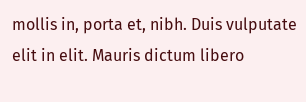mollis in, porta et, nibh. Duis vulputate elit in elit. Mauris dictum libero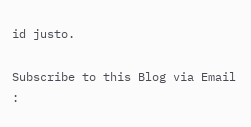id justo.

Subscribe to this Blog via Email :